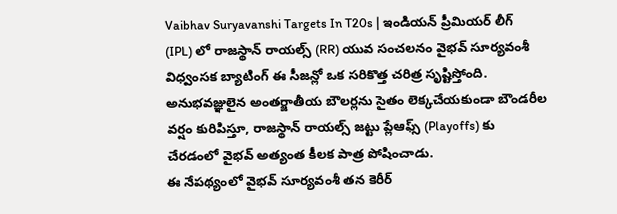Vaibhav Suryavanshi Targets In T20s | ఇండియన్ ప్రీమియర్ లీగ్ (IPL) లో రాజస్థాన్ రాయల్స్ (RR) యువ సంచలనం వైభవ్ సూర్యవంశీ విధ్వంసక బ్యాటింగ్ ఈ సీజన్లో ఒక సరికొత్త చరిత్ర సృష్టిస్తోంది.
అనుభవజ్ఞులైన అంతర్జాతీయ బౌలర్లను సైతం లెక్కచేయకుండా బౌండరీల వర్షం కురిపిస్తూ, రాజస్థాన్ రాయల్స్ జట్టు ప్లేఆఫ్స్ (Playoffs) కు చేరడంలో వైభవ్ అత్యంత కీలక పాత్ర పోషించాడు.
ఈ నేపథ్యంలో వైభవ్ సూర్యవంశీ తన కెరీర్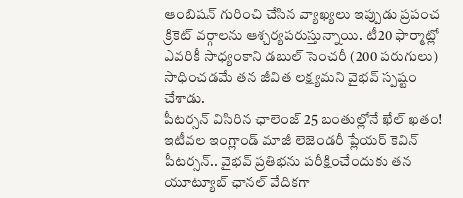ఆంబిషన్ గురించి చేసిన వ్యాఖ్యలు ఇప్పుడు ప్రపంచ క్రికెట్ వర్గాలను ఆశ్చర్యపరుస్తున్నాయి. టీ20 ఫార్మాట్లో ఎవరికీ సాధ్యంకాని డబుల్ సెంచరీ (200 పరుగులు) సాధించడమే తన జీవిత లక్ష్యమని వైభవ్ స్పష్టం చేశాడు.
పీటర్సన్ విసిరిన ఛాలెంజ్ 25 బంతుల్లోనే ఖేల్ ఖతం!
ఇటీవల ఇంగ్లాండ్ మాజీ లెజెండరీ ప్లేయర్ కెవిన్ పీటర్సన్.. వైభవ్ ప్రతిభను పరీక్షించేందుకు తన యూట్యూబ్ ఛానల్ వేదికగా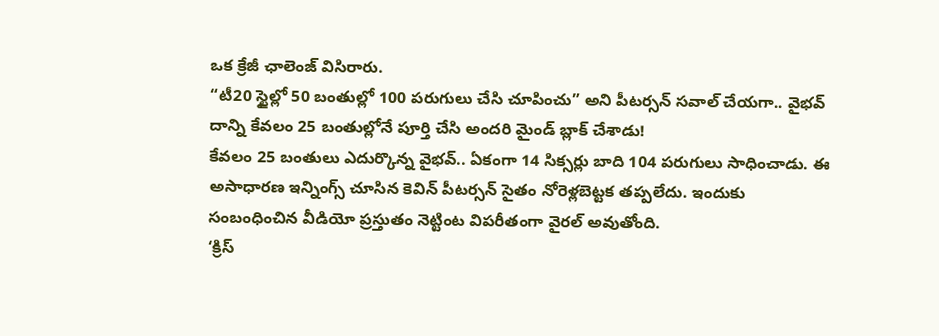ఒక క్రేజీ ఛాలెంజ్ విసిరారు.
“టీ20 స్టైల్లో 50 బంతుల్లో 100 పరుగులు చేసి చూపించు” అని పీటర్సన్ సవాల్ చేయగా.. వైభవ్ దాన్ని కేవలం 25 బంతుల్లోనే పూర్తి చేసి అందరి మైండ్ బ్లాక్ చేశాడు!
కేవలం 25 బంతులు ఎదుర్కొన్న వైభవ్.. ఏకంగా 14 సిక్సర్లు బాది 104 పరుగులు సాధించాడు. ఈ అసాధారణ ఇన్నింగ్స్ చూసిన కెవిన్ పీటర్సన్ సైతం నోరెళ్లబెట్టక తప్పలేదు. ఇందుకు సంబంధించిన వీడియో ప్రస్తుతం నెట్టింట విపరీతంగా వైరల్ అవుతోంది.
‘క్రిస్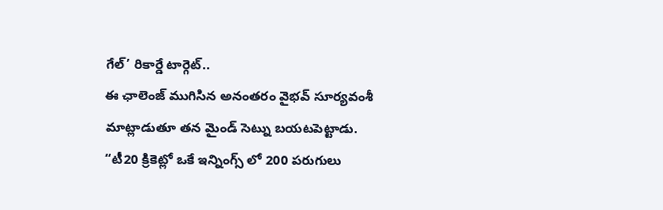గేల్’ రికార్డే టార్గెట్..
ఈ ఛాలెంజ్ ముగిసిన అనంతరం వైభవ్ సూర్యవంశీ మాట్లాడుతూ తన మైండ్ సెట్ను బయటపెట్టాడు.
“టీ20 క్రికెట్లో ఒకే ఇన్నింగ్స్ లో 200 పరుగులు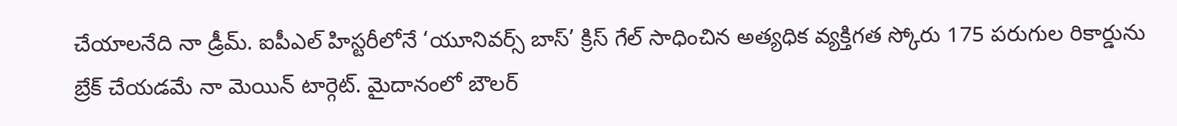చేయాలనేది నా డ్రీమ్. ఐపీఎల్ హిస్టరీలోనే ‘యూనివర్స్ బాస్’ క్రిస్ గేల్ సాధించిన అత్యధిక వ్యక్తిగత స్కోరు 175 పరుగుల రికార్డును బ్రేక్ చేయడమే నా మెయిన్ టార్గెట్. మైదానంలో బౌలర్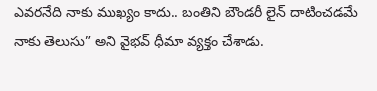ఎవరనేది నాకు ముఖ్యం కాదు.. బంతిని బౌండరీ లైన్ దాటించడమే నాకు తెలుసు” అని వైభవ్ ధీమా వ్యక్తం చేశాడు.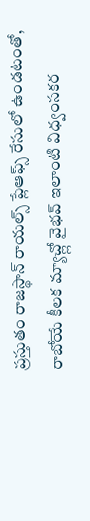ప్రస్తుతం రాజస్థాన్ రాయల్స్ ప్లేఆఫ్స్ రేసులో ఉండటంతో, రాబోయే కీలక మ్యాచ్ల్లో వైభవ్ ఇలాంటి విధ్వంసకర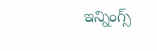ఇన్నింగ్స్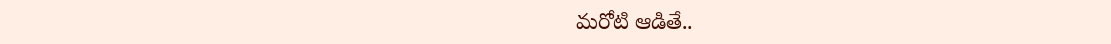మరోటి ఆడితే..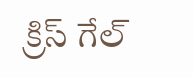క్రిస్ గేల్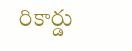రికార్డు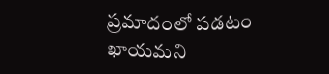ప్రమాదంలో పడటం ఖాయమని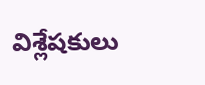విశ్లేషకులు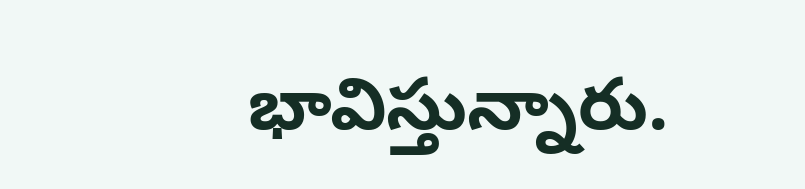భావిస్తున్నారు.